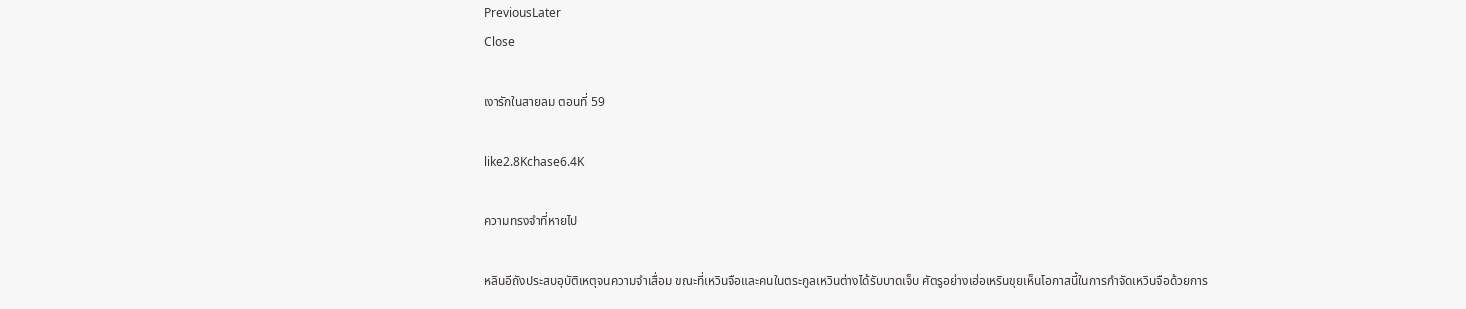PreviousLater
Close

เงารักในสายลม ตอนที่ 59

like2.8Kchase6.4K

ความทรงจำที่หายไป

หลินอีถังประสบอุบัติเหตุจนความจำเสื่อม ขณะที่เหวินจือและคนในตระกูลเหวินต่างได้รับบาดเจ็บ ศัตรูอย่างเฮ่อเหรินขุยเห็นโอกาสนี้ในการกำจัดเหวินจือด้วยการ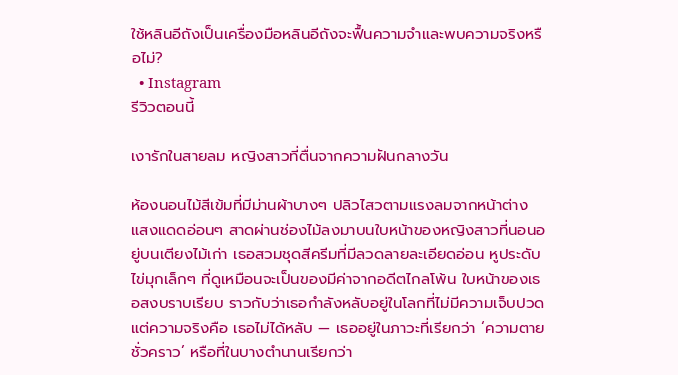ใช้หลินอีถังเป็นเครื่องมือหลินอีถังจะฟื้นความจำและพบความจริงหรือไม่?
  • Instagram
รีวิวตอนนี้

เงารักในสายลม หญิงสาวที่ตื่นจากความฝันกลางวัน

ห้องนอนไม้สีเข้มที่มีม่านผ้าบางๆ ปลิวไสวตามแรงลมจากหน้าต่าง แสงแดดอ่อนๆ สาดผ่านช่องไม้ลงมาบนใบหน้าของหญิงสาวที่นอนอยู่บนเตียงไม้เก่า เธอสวมชุดสีครีมที่มีลวดลายละเอียดอ่อน หูประดับไข่มุกเล็กๆ ที่ดูเหมือนจะเป็นของมีค่าจากอดีตไกลโพ้น ใบหน้าของเธอสงบราบเรียบ ราวกับว่าเธอกำลังหลับอยู่ในโลกที่ไม่มีความเจ็บปวด แต่ความจริงคือ เธอไม่ได้หลับ — เธออยู่ในภาวะที่เรียกว่า ‘ความตายชั่วคราว’ หรือที่ในบางตำนานเรียกว่า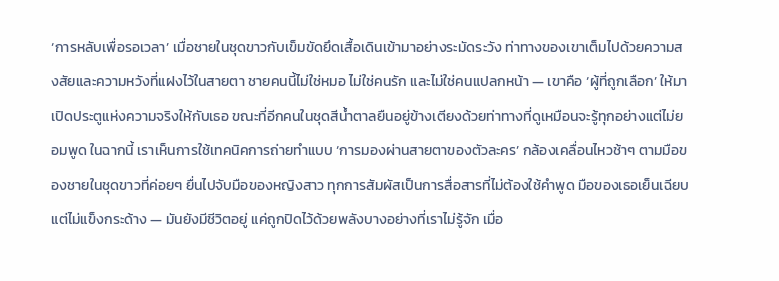‘การหลับเพื่อรอเวลา’ เมื่อชายในชุดขาวกับเข็มขัดยึดเสื้อเดินเข้ามาอย่างระมัดระวัง ท่าทางของเขาเต็มไปด้วยความสงสัยและความหวังที่แฝงไว้ในสายตา ชายคนนี้ไม่ใช่หมอ ไม่ใช่คนรัก และไม่ใช่คนแปลกหน้า — เขาคือ ‘ผู้ที่ถูกเลือก’ ให้มาเปิดประตูแห่งความจริงให้กับเธอ ขณะที่อีกคนในชุดสีน้ำตาลยืนอยู่ข้างเตียงด้วยท่าทางที่ดูเหมือนจะรู้ทุกอย่างแต่ไม่ยอมพูด ในฉากนี้ เราเห็นการใช้เทคนิคการถ่ายทำแบบ ‘การมองผ่านสายตาของตัวละคร’ กล้องเคลื่อนไหวช้าๆ ตามมือของชายในชุดขาวที่ค่อยๆ ยื่นไปจับมือของหญิงสาว ทุกการสัมผัสเป็นการสื่อสารที่ไม่ต้องใช้คำพูด มือของเธอเย็นเฉียบ แต่ไม่แข็งกระด้าง — มันยังมีชีวิตอยู่ แค่ถูกปิดไว้ด้วยพลังบางอย่างที่เราไม่รู้จัก เมื่อ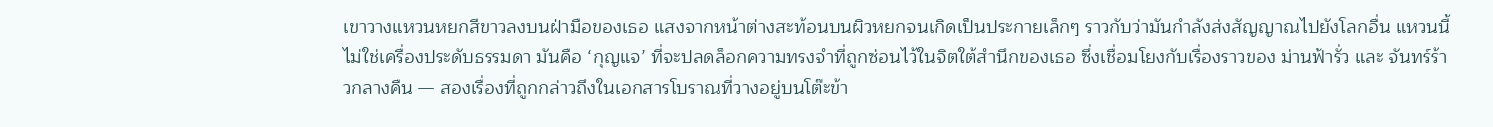เขาวางแหวนหยกสีขาวลงบนฝ่ามือของเธอ แสงจากหน้าต่างสะท้อนบนผิวหยกจนเกิดเป็นประกายเล็กๆ ราวกับว่ามันกำลังส่งสัญญาณไปยังโลกอื่น แหวนนี้ไม่ใช่เครื่องประดับธรรมดา มันคือ ‘กุญแจ’ ที่จะปลดล็อกความทรงจำที่ถูกซ่อนไว้ในจิตใต้สำนึกของเธอ ซึ่งเชื่อมโยงกับเรื่องราวของ ม่านฟ้ารั่ว และ จันทร์ร้าวกลางคืน — สองเรื่องที่ถูกกล่าวถึงในเอกสารโบราณที่วางอยู่บนโต๊ะข้า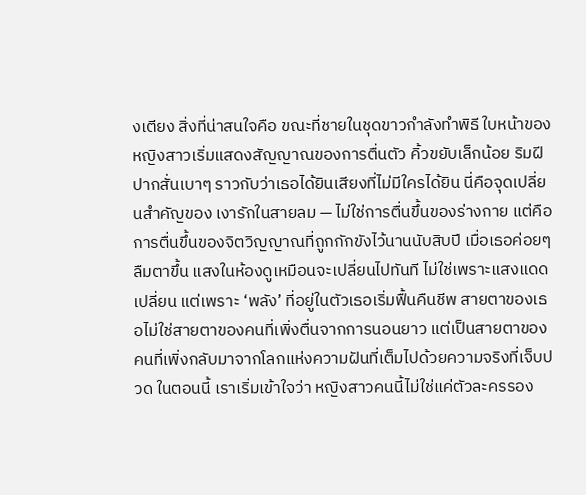งเตียง สิ่งที่น่าสนใจคือ ขณะที่ชายในชุดขาวกำลังทำพิธี ใบหน้าของหญิงสาวเริ่มแสดงสัญญาณของการตื่นตัว คิ้วขยับเล็กน้อย ริมฝีปากสั่นเบาๆ ราวกับว่าเธอได้ยินเสียงที่ไม่มีใครได้ยิน นี่คือจุดเปลี่ยนสำคัญของ เงารักในสายลม — ไม่ใช่การตื่นขึ้นของร่างกาย แต่คือการตื่นขึ้นของจิตวิญญาณที่ถูกกักขังไว้นานนับสิบปี เมื่อเธอค่อยๆ ลืมตาขึ้น แสงในห้องดูเหมือนจะเปลี่ยนไปทันที ไม่ใช่เพราะแสงแดดเปลี่ยน แต่เพราะ ‘พลัง’ ที่อยู่ในตัวเธอเริ่มฟื้นคืนชีพ สายตาของเธอไม่ใช่สายตาของคนที่เพิ่งตื่นจากการนอนยาว แต่เป็นสายตาของคนที่เพิ่งกลับมาจากโลกแห่งความฝันที่เต็มไปด้วยความจริงที่เจ็บปวด ในตอนนี้ เราเริ่มเข้าใจว่า หญิงสาวคนนี้ไม่ใช่แค่ตัวละครรอง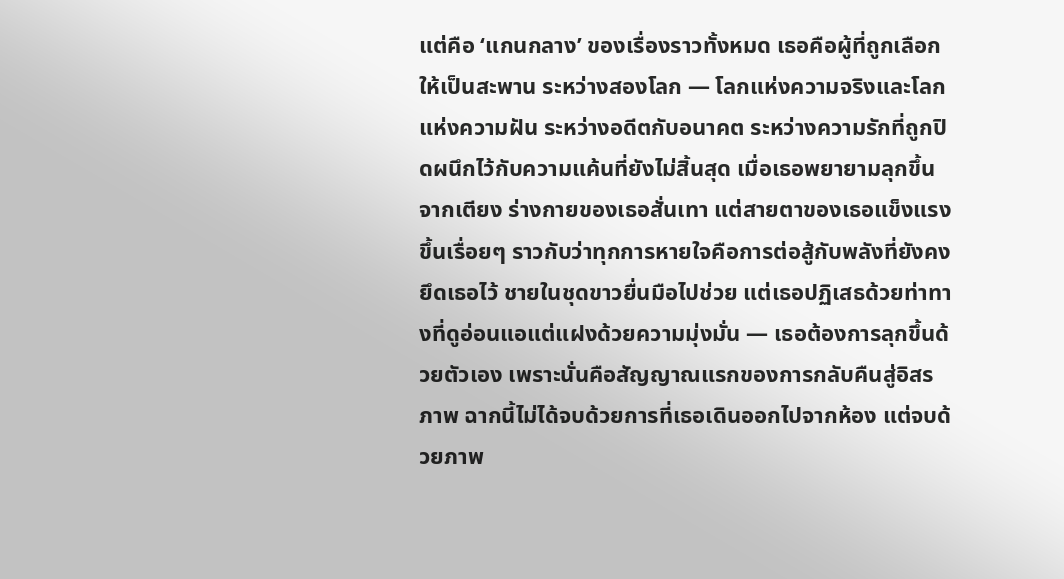แต่คือ ‘แกนกลาง’ ของเรื่องราวทั้งหมด เธอคือผู้ที่ถูกเลือกให้เป็นสะพาน ระหว่างสองโลก — โลกแห่งความจริงและโลกแห่งความฝัน ระหว่างอดีตกับอนาคต ระหว่างความรักที่ถูกปิดผนึกไว้กับความแค้นที่ยังไม่สิ้นสุด เมื่อเธอพยายามลุกขึ้นจากเตียง ร่างกายของเธอสั่นเทา แต่สายตาของเธอแข็งแรงขึ้นเรื่อยๆ ราวกับว่าทุกการหายใจคือการต่อสู้กับพลังที่ยังคงยึดเธอไว้ ชายในชุดขาวยื่นมือไปช่วย แต่เธอปฏิเสธด้วยท่าทางที่ดูอ่อนแอแต่แฝงด้วยความมุ่งมั่น — เธอต้องการลุกขึ้นด้วยตัวเอง เพราะนั่นคือสัญญาณแรกของการกลับคืนสู่อิสรภาพ ฉากนี้ไม่ได้จบด้วยการที่เธอเดินออกไปจากห้อง แต่จบด้วยภาพ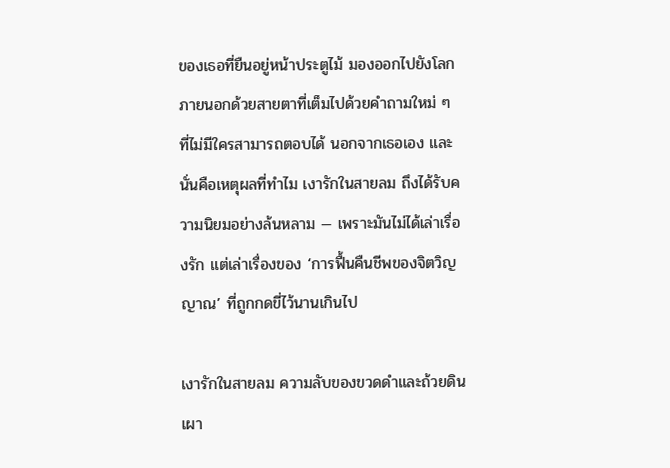ของเธอที่ยืนอยู่หน้าประตูไม้ มองออกไปยังโลกภายนอกด้วยสายตาที่เต็มไปด้วยคำถามใหม่ ๆ ที่ไม่มีใครสามารถตอบได้ นอกจากเธอเอง และนั่นคือเหตุผลที่ทำไม เงารักในสายลม ถึงได้รับความนิยมอย่างล้นหลาม — เพราะมันไม่ได้เล่าเรื่องรัก แต่เล่าเรื่องของ ‘การฟื้นคืนชีพของจิตวิญญาณ’ ที่ถูกกดขี่ไว้นานเกินไป

เงารักในสายลม ความลับของขวดดำและถ้วยดินเผา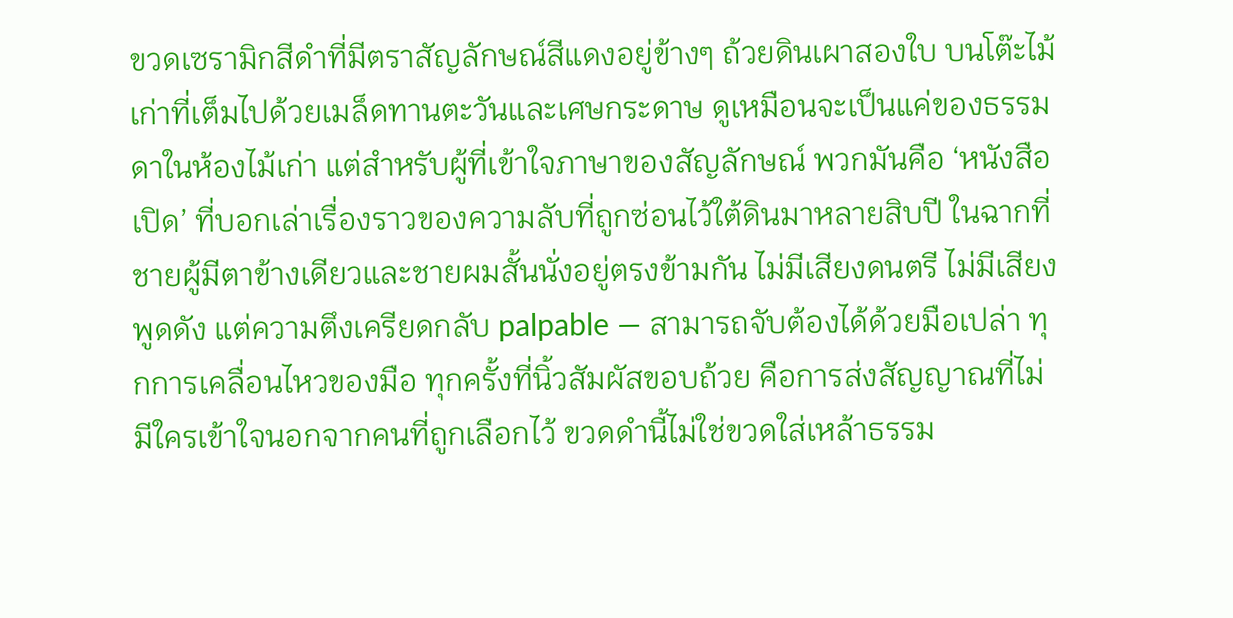ขวดเซรามิกสีดำที่มีตราสัญลักษณ์สีแดงอยู่ข้างๆ ถ้วยดินเผาสองใบ บนโต๊ะไม้เก่าที่เต็มไปด้วยเมล็ดทานตะวันและเศษกระดาษ ดูเหมือนจะเป็นแค่ของธรรมดาในห้องไม้เก่า แต่สำหรับผู้ที่เข้าใจภาษาของสัญลักษณ์ พวกมันคือ ‘หนังสือเปิด’ ที่บอกเล่าเรื่องราวของความลับที่ถูกซ่อนไว้ใต้ดินมาหลายสิบปี ในฉากที่ชายผู้มีตาข้างเดียวและชายผมสั้นนั่งอยู่ตรงข้ามกัน ไม่มีเสียงดนตรี ไม่มีเสียงพูดดัง แต่ความตึงเครียดกลับ palpable — สามารถจับต้องได้ด้วยมือเปล่า ทุกการเคลื่อนไหวของมือ ทุกครั้งที่นิ้วสัมผัสขอบถ้วย คือการส่งสัญญาณที่ไม่มีใครเข้าใจนอกจากคนที่ถูกเลือกไว้ ขวดดำนี้ไม่ใช่ขวดใส่เหล้าธรรม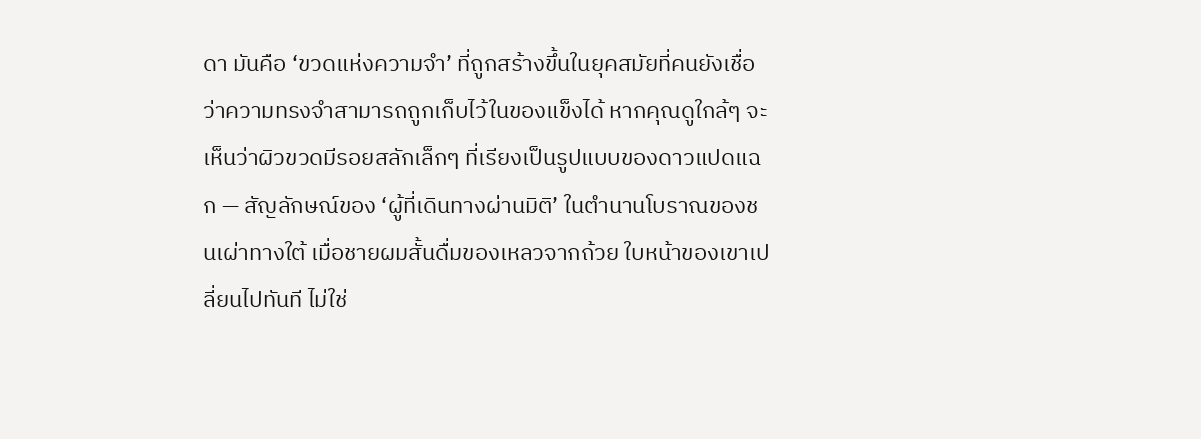ดา มันคือ ‘ขวดแห่งความจำ’ ที่ถูกสร้างขึ้นในยุคสมัยที่คนยังเชื่อว่าความทรงจำสามารถถูกเก็บไว้ในของแข็งได้ หากคุณดูใกล้ๆ จะเห็นว่าผิวขวดมีรอยสลักเล็กๆ ที่เรียงเป็นรูปแบบของดาวแปดแฉก — สัญลักษณ์ของ ‘ผู้ที่เดินทางผ่านมิติ’ ในตำนานโบราณของชนเผ่าทางใต้ เมื่อชายผมสั้นดื่มของเหลวจากถ้วย ใบหน้าของเขาเปลี่ยนไปทันที ไม่ใช่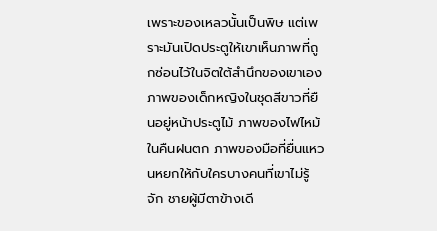เพราะของเหลวนั้นเป็นพิษ แต่เพราะมันเปิดประตูให้เขาเห็นภาพที่ถูกซ่อนไว้ในจิตใต้สำนึกของเขาเอง ภาพของเด็กหญิงในชุดสีขาวที่ยืนอยู่หน้าประตูไม้ ภาพของไฟไหม้ในคืนฝนตก ภาพของมือที่ยื่นแหวนหยกให้กับใครบางคนที่เขาไม่รู้จัก ชายผู้มีตาข้างเดี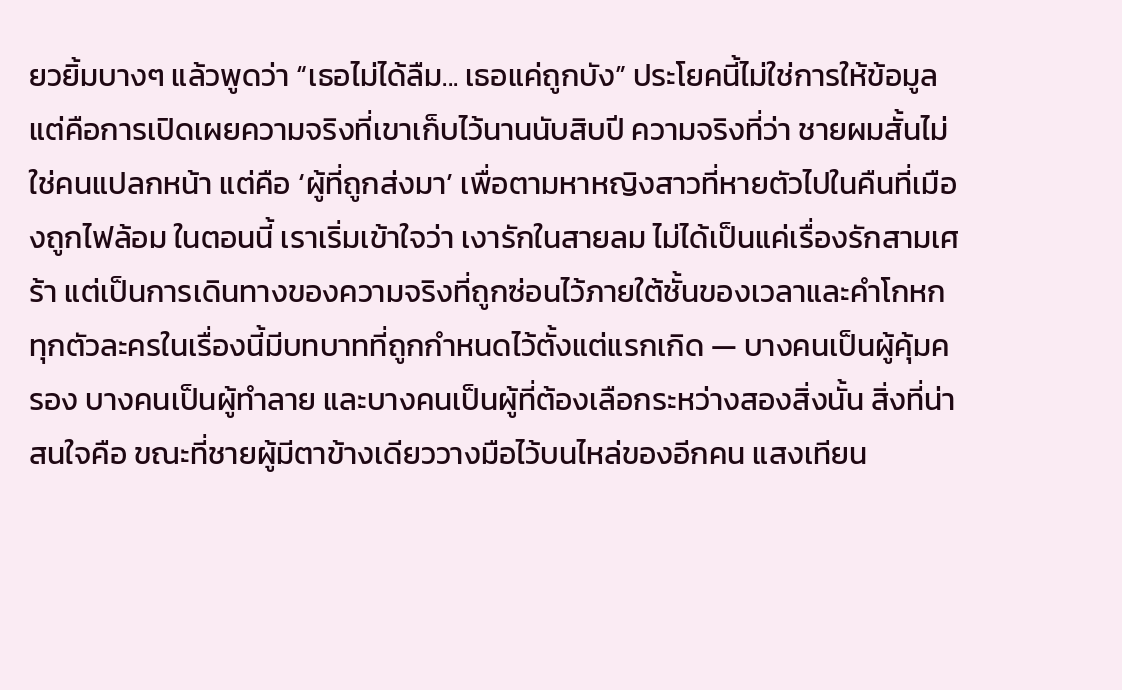ยวยิ้มบางๆ แล้วพูดว่า “เธอไม่ได้ลืม... เธอแค่ถูกบัง” ประโยคนี้ไม่ใช่การให้ข้อมูล แต่คือการเปิดเผยความจริงที่เขาเก็บไว้นานนับสิบปี ความจริงที่ว่า ชายผมสั้นไม่ใช่คนแปลกหน้า แต่คือ ‘ผู้ที่ถูกส่งมา’ เพื่อตามหาหญิงสาวที่หายตัวไปในคืนที่เมืองถูกไฟล้อม ในตอนนี้ เราเริ่มเข้าใจว่า เงารักในสายลม ไม่ได้เป็นแค่เรื่องรักสามเศร้า แต่เป็นการเดินทางของความจริงที่ถูกซ่อนไว้ภายใต้ชั้นของเวลาและคำโกหก ทุกตัวละครในเรื่องนี้มีบทบาทที่ถูกกำหนดไว้ตั้งแต่แรกเกิด — บางคนเป็นผู้คุ้มครอง บางคนเป็นผู้ทำลาย และบางคนเป็นผู้ที่ต้องเลือกระหว่างสองสิ่งนั้น สิ่งที่น่าสนใจคือ ขณะที่ชายผู้มีตาข้างเดียววางมือไว้บนไหล่ของอีกคน แสงเทียน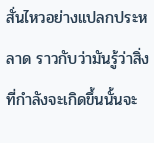สั่นไหวอย่างแปลกประหลาด ราวกับว่ามันรู้ว่าสิ่งที่กำลังจะเกิดขึ้นนั้นจะ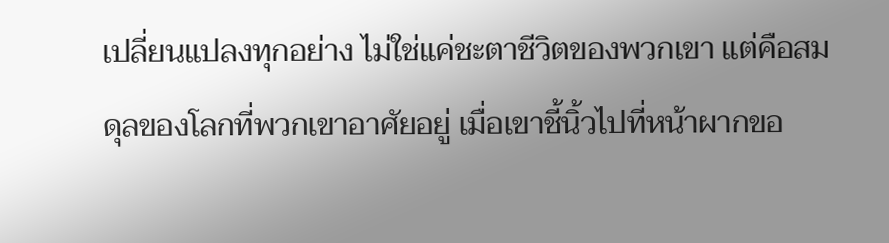เปลี่ยนแปลงทุกอย่าง ไม่ใช่แค่ชะตาชีวิตของพวกเขา แต่คือสมดุลของโลกที่พวกเขาอาศัยอยู่ เมื่อเขาชี้นิ้วไปที่หน้าผากขอ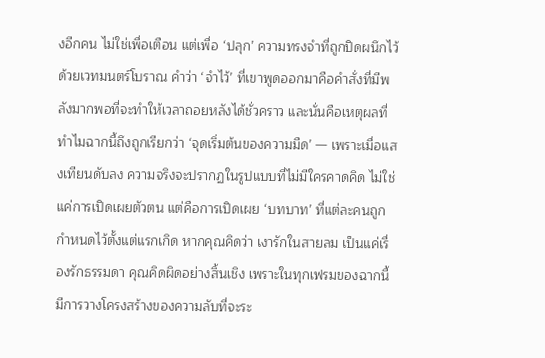งอีกคน ไม่ใช่เพื่อเตือน แต่เพื่อ ‘ปลุก’ ความทรงจำที่ถูกปิดผนึกไว้ด้วยเวทมนตร์โบราณ คำว่า ‘จำไว้’ ที่เขาพูดออกมาคือคำสั่งที่มีพลังมากพอที่จะทำให้เวลาถอยหลังได้ชั่วคราว และนั่นคือเหตุผลที่ทำไมฉากนี้ถึงถูกเรียกว่า ‘จุดเริ่มต้นของความมืด’ — เพราะเมื่อแสงเทียนดับลง ความจริงจะปรากฏในรูปแบบที่ไม่มีใครคาดคิด ไม่ใช่แค่การเปิดเผยตัวตน แต่คือการเปิดเผย ‘บทบาท’ ที่แต่ละคนถูกกำหนดไว้ตั้งแต่แรกเกิด หากคุณคิดว่า เงารักในสายลม เป็นแค่เรื่องรักธรรมดา คุณคิดผิดอย่างสิ้นเชิง เพราะในทุกเฟรมของฉากนี้ มีการวางโครงสร้างของความลับที่จะระ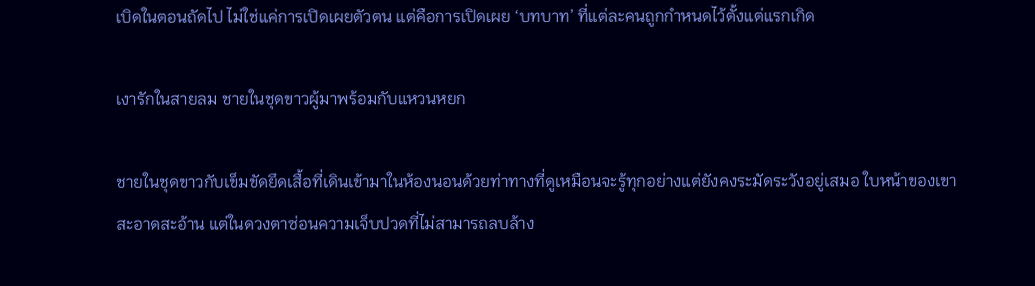เบิดในตอนถัดไป ไม่ใช่แค่การเปิดเผยตัวตน แต่คือการเปิดเผย ‘บทบาท’ ที่แต่ละคนถูกกำหนดไว้ตั้งแต่แรกเกิด

เงารักในสายลม ชายในชุดขาวผู้มาพร้อมกับแหวนหยก

ชายในชุดขาวกับเข็มขัดยึดเสื้อที่เดินเข้ามาในห้องนอนด้วยท่าทางที่ดูเหมือนจะรู้ทุกอย่างแต่ยังคงระมัดระวังอยู่เสมอ ใบหน้าของเขาสะอาดสะอ้าน แต่ในดวงตาซ่อนความเจ็บปวดที่ไม่สามารถลบล้าง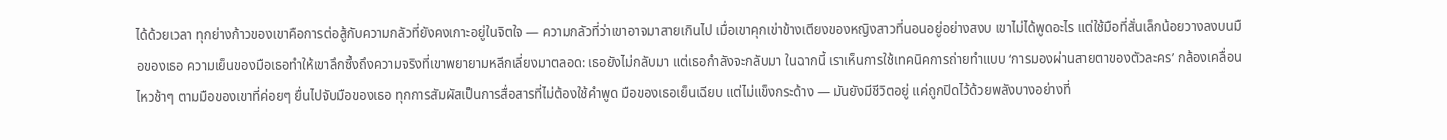ได้ด้วยเวลา ทุกย่างก้าวของเขาคือการต่อสู้กับความกลัวที่ยังคงเกาะอยู่ในจิตใจ — ความกลัวที่ว่าเขาอาจมาสายเกินไป เมื่อเขาคุกเข่าข้างเตียงของหญิงสาวที่นอนอยู่อย่างสงบ เขาไม่ได้พูดอะไร แต่ใช้มือที่สั่นเล็กน้อยวางลงบนมือของเธอ ความเย็นของมือเธอทำให้เขาลึกซึ้งถึงความจริงที่เขาพยายามหลีกเลี่ยงมาตลอด: เธอยังไม่กลับมา แต่เธอกำลังจะกลับมา ในฉากนี้ เราเห็นการใช้เทคนิคการถ่ายทำแบบ ‘การมองผ่านสายตาของตัวละคร’ กล้องเคลื่อนไหวช้าๆ ตามมือของเขาที่ค่อยๆ ยื่นไปจับมือของเธอ ทุกการสัมผัสเป็นการสื่อสารที่ไม่ต้องใช้คำพูด มือของเธอเย็นเฉียบ แต่ไม่แข็งกระด้าง — มันยังมีชีวิตอยู่ แค่ถูกปิดไว้ด้วยพลังบางอย่างที่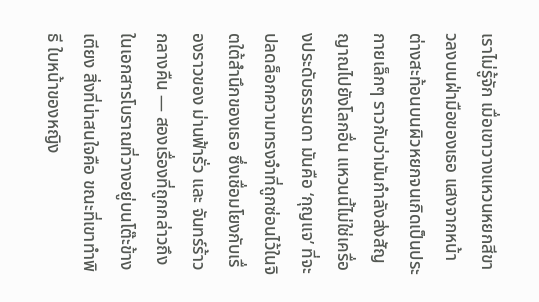เราไม่รู้จัก เมื่อเขาวางแหวนหยกสีขาวลงบนฝ่ามือของเธอ แสงจากหน้าต่างสะท้อนบนผิวหยกจนเกิดเป็นประกายเล็กๆ ราวกับว่ามันกำลังส่งสัญญาณไปยังโลกอื่น แหวนนี้ไม่ใช่เครื่องประดับธรรมดา มันคือ ‘กุญแจ’ ที่จะปลดล็อกความทรงจำที่ถูกซ่อนไว้ในจิตใต้สำนึกของเธอ ซึ่งเชื่อมโยงกับเรื่องราวของ ม่านฟ้ารั่ว และ จันทร์ร้าวกลางคืน — สองเรื่องที่ถูกกล่าวถึงในเอกสารโบราณที่วางอยู่บนโต๊ะข้างเตียง สิ่งที่น่าสนใจคือ ขณะที่เขาทำพิธี ใบหน้าของหญิง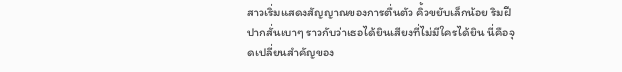สาวเริ่มแสดงสัญญาณของการตื่นตัว คิ้วขยับเล็กน้อย ริมฝีปากสั่นเบาๆ ราวกับว่าเธอได้ยินเสียงที่ไม่มีใครได้ยิน นี่คือจุดเปลี่ยนสำคัญของ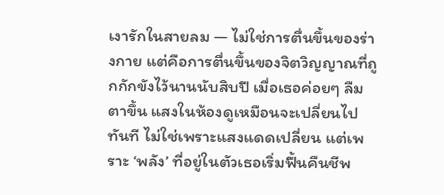เงารักในสายลม — ไม่ใช่การตื่นขึ้นของร่างกาย แต่คือการตื่นขึ้นของจิตวิญญาณที่ถูกกักขังไว้นานนับสิบปี เมื่อเธอค่อยๆ ลืมตาขึ้น แสงในห้องดูเหมือนจะเปลี่ยนไปทันที ไม่ใช่เพราะแสงแดดเปลี่ยน แต่เพราะ ‘พลัง’ ที่อยู่ในตัวเธอเริ่มฟื้นคืนชีพ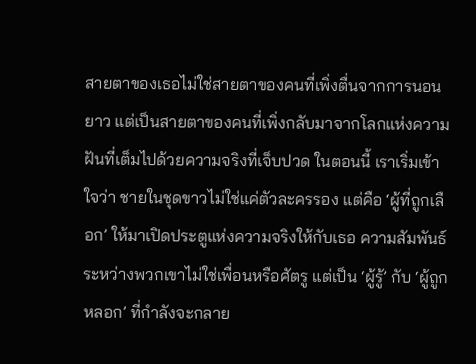สายตาของเธอไม่ใช่สายตาของคนที่เพิ่งตื่นจากการนอนยาว แต่เป็นสายตาของคนที่เพิ่งกลับมาจากโลกแห่งความฝันที่เต็มไปด้วยความจริงที่เจ็บปวด ในตอนนี้ เราเริ่มเข้าใจว่า ชายในชุดขาวไม่ใช่แค่ตัวละครรอง แต่คือ ‘ผู้ที่ถูกเลือก’ ให้มาเปิดประตูแห่งความจริงให้กับเธอ ความสัมพันธ์ระหว่างพวกเขาไม่ใช่เพื่อนหรือศัตรู แต่เป็น ‘ผู้รู้’ กับ ‘ผู้ถูกหลอก’ ที่กำลังจะกลาย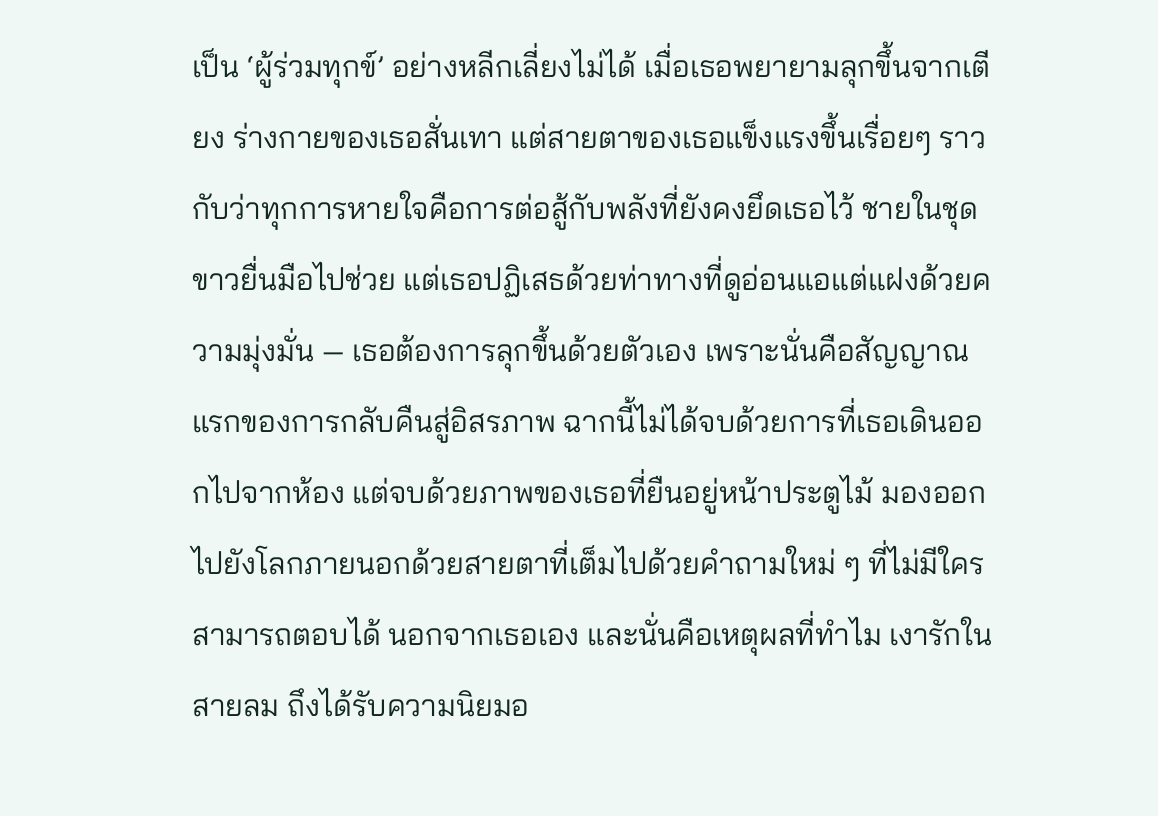เป็น ‘ผู้ร่วมทุกข์’ อย่างหลีกเลี่ยงไม่ได้ เมื่อเธอพยายามลุกขึ้นจากเตียง ร่างกายของเธอสั่นเทา แต่สายตาของเธอแข็งแรงขึ้นเรื่อยๆ ราวกับว่าทุกการหายใจคือการต่อสู้กับพลังที่ยังคงยึดเธอไว้ ชายในชุดขาวยื่นมือไปช่วย แต่เธอปฏิเสธด้วยท่าทางที่ดูอ่อนแอแต่แฝงด้วยความมุ่งมั่น — เธอต้องการลุกขึ้นด้วยตัวเอง เพราะนั่นคือสัญญาณแรกของการกลับคืนสู่อิสรภาพ ฉากนี้ไม่ได้จบด้วยการที่เธอเดินออกไปจากห้อง แต่จบด้วยภาพของเธอที่ยืนอยู่หน้าประตูไม้ มองออกไปยังโลกภายนอกด้วยสายตาที่เต็มไปด้วยคำถามใหม่ ๆ ที่ไม่มีใครสามารถตอบได้ นอกจากเธอเอง และนั่นคือเหตุผลที่ทำไม เงารักในสายลม ถึงได้รับความนิยมอ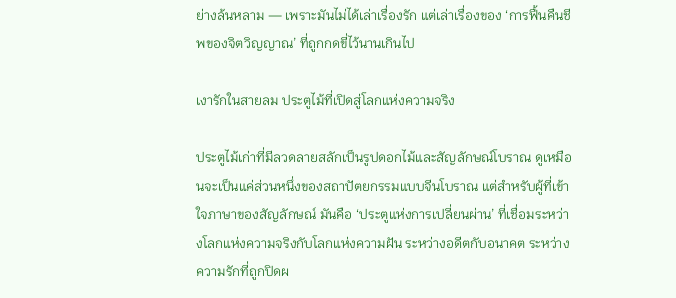ย่างล้นหลาม — เพราะมันไม่ได้เล่าเรื่องรัก แต่เล่าเรื่องของ ‘การฟื้นคืนชีพของจิตวิญญาณ’ ที่ถูกกดขี่ไว้นานเกินไป

เงารักในสายลม ประตูไม้ที่เปิดสู่โลกแห่งความจริง

ประตูไม้เก่าที่มีลวดลายสลักเป็นรูปดอกไม้และสัญลักษณ์โบราณ ดูเหมือนจะเป็นแค่ส่วนหนึ่งของสถาปัตยกรรมแบบจีนโบราณ แต่สำหรับผู้ที่เข้าใจภาษาของสัญลักษณ์ มันคือ ‘ประตูแห่งการเปลี่ยนผ่าน’ ที่เชื่อมระหว่างโลกแห่งความจริงกับโลกแห่งความฝัน ระหว่างอดีตกับอนาคต ระหว่างความรักที่ถูกปิดผ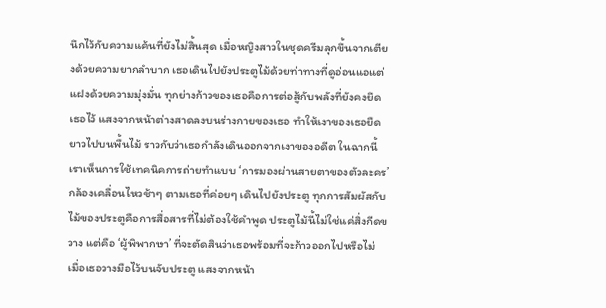นึกไว้กับความแค้นที่ยังไม่สิ้นสุด เมื่อหญิงสาวในชุดครีมลุกขึ้นจากเตียงด้วยความยากลำบาก เธอเดินไปยังประตูไม้ด้วยท่าทางที่ดูอ่อนแอแต่แฝงด้วยความมุ่งมั่น ทุกย่างก้าวของเธอคือการต่อสู้กับพลังที่ยังคงยึดเธอไว้ แสงจากหน้าต่างสาดลงบนร่างกายของเธอ ทำให้เงาของเธอยืดยาวไปบนพื้นไม้ ราวกับว่าเธอกำลังเดินออกจากเงาของอดีต ในฉากนี้ เราเห็นการใช้เทคนิคการถ่ายทำแบบ ‘การมองผ่านสายตาของตัวละคร’ กล้องเคลื่อนไหวช้าๆ ตามเธอที่ค่อยๆ เดินไปยังประตู ทุกการสัมผัสกับไม้ของประตูคือการสื่อสารที่ไม่ต้องใช้คำพูด ประตูไม้นี้ไม่ใช่แค่สิ่งกีดขวาง แต่คือ ‘ผู้พิพากษา’ ที่จะตัดสินว่าเธอพร้อมที่จะก้าวออกไปหรือไม่ เมื่อเธอวางมือไว้บนจับประตู แสงจากหน้า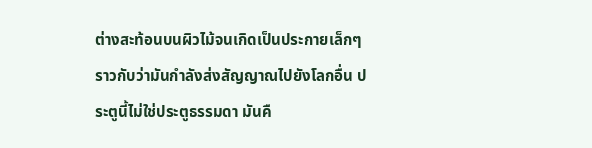ต่างสะท้อนบนผิวไม้จนเกิดเป็นประกายเล็กๆ ราวกับว่ามันกำลังส่งสัญญาณไปยังโลกอื่น ประตูนี้ไม่ใช่ประตูธรรมดา มันคื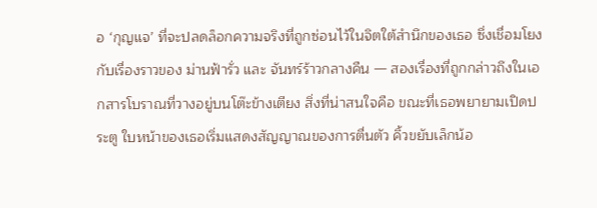อ ‘กุญแจ’ ที่จะปลดล็อกความจริงที่ถูกซ่อนไว้ในจิตใต้สำนึกของเธอ ซึ่งเชื่อมโยงกับเรื่องราวของ ม่านฟ้ารั่ว และ จันทร์ร้าวกลางคืน — สองเรื่องที่ถูกกล่าวถึงในเอกสารโบราณที่วางอยู่บนโต๊ะข้างเตียง สิ่งที่น่าสนใจคือ ขณะที่เธอพยายามเปิดประตู ใบหน้าของเธอเริ่มแสดงสัญญาณของการตื่นตัว คิ้วขยับเล็กน้อ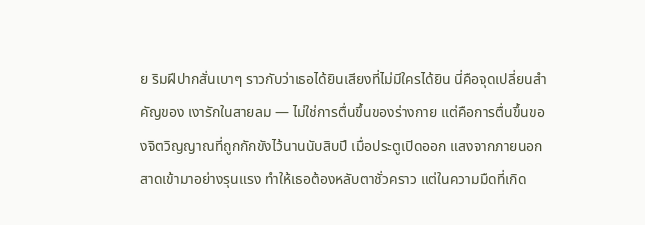ย ริมฝีปากสั่นเบาๆ ราวกับว่าเธอได้ยินเสียงที่ไม่มีใครได้ยิน นี่คือจุดเปลี่ยนสำคัญของ เงารักในสายลม — ไม่ใช่การตื่นขึ้นของร่างกาย แต่คือการตื่นขึ้นของจิตวิญญาณที่ถูกกักขังไว้นานนับสิบปี เมื่อประตูเปิดออก แสงจากภายนอกสาดเข้ามาอย่างรุนแรง ทำให้เธอต้องหลับตาชั่วคราว แต่ในความมืดที่เกิด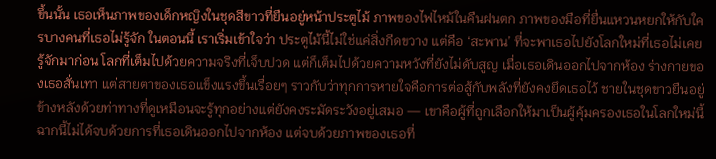ขึ้นนั้น เธอเห็นภาพของเด็กหญิงในชุดสีขาวที่ยืนอยู่หน้าประตูไม้ ภาพของไฟไหม้ในคืนฝนตก ภาพของมือที่ยื่นแหวนหยกให้กับใครบางคนที่เธอไม่รู้จัก ในตอนนี้ เราเริ่มเข้าใจว่า ประตูไม้นี้ไม่ใช่แค่สิ่งกีดขวาง แต่คือ ‘สะพาน’ ที่จะพาเธอไปยังโลกใหม่ที่เธอไม่เคยรู้จักมาก่อน โลกที่เต็มไปด้วยความจริงที่เจ็บปวด แต่ก็เต็มไปด้วยความหวังที่ยังไม่ดับสูญ เมื่อเธอเดินออกไปจากห้อง ร่างกายของเธอสั่นเทา แต่สายตาของเธอแข็งแรงขึ้นเรื่อยๆ ราวกับว่าทุกการหายใจคือการต่อสู้กับพลังที่ยังคงยึดเธอไว้ ชายในชุดขาวยืนอยู่ข้างหลังด้วยท่าทางที่ดูเหมือนจะรู้ทุกอย่างแต่ยังคงระมัดระวังอยู่เสมอ — เขาคือผู้ที่ถูกเลือกให้มาเป็นผู้คุ้มครองเธอในโลกใหม่นี้ ฉากนี้ไม่ได้จบด้วยการที่เธอเดินออกไปจากห้อง แต่จบด้วยภาพของเธอที่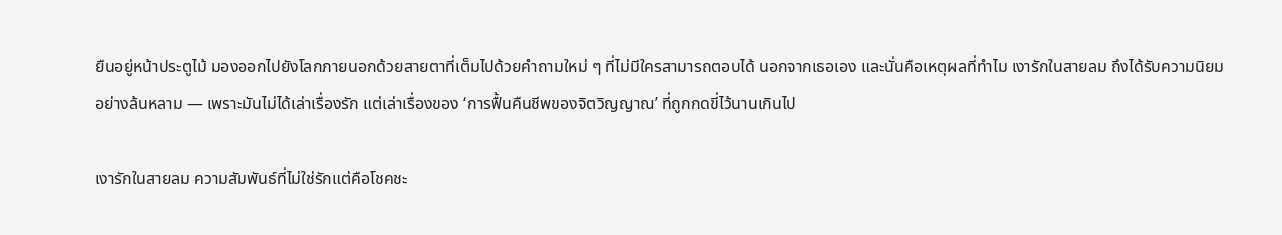ยืนอยู่หน้าประตูไม้ มองออกไปยังโลกภายนอกด้วยสายตาที่เต็มไปด้วยคำถามใหม่ ๆ ที่ไม่มีใครสามารถตอบได้ นอกจากเธอเอง และนั่นคือเหตุผลที่ทำไม เงารักในสายลม ถึงได้รับความนิยมอย่างล้นหลาม — เพราะมันไม่ได้เล่าเรื่องรัก แต่เล่าเรื่องของ ‘การฟื้นคืนชีพของจิตวิญญาณ’ ที่ถูกกดขี่ไว้นานเกินไป

เงารักในสายลม ความสัมพันธ์ที่ไม่ใช่รักแต่คือโชคชะ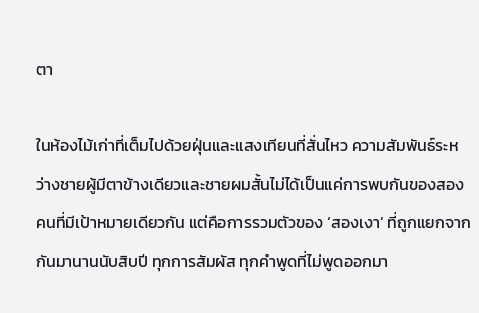ตา

ในห้องไม้เก่าที่เต็มไปด้วยฝุ่นและแสงเทียนที่สั่นไหว ความสัมพันธ์ระหว่างชายผู้มีตาข้างเดียวและชายผมสั้นไม่ได้เป็นแค่การพบกันของสองคนที่มีเป้าหมายเดียวกัน แต่คือการรวมตัวของ ‘สองเงา’ ที่ถูกแยกจากกันมานานนับสิบปี ทุกการสัมผัส ทุกคำพูดที่ไม่พูดออกมา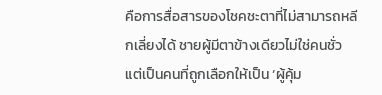คือการสื่อสารของโชคชะตาที่ไม่สามารถหลีกเลี่ยงได้ ชายผู้มีตาข้างเดียวไม่ใช่คนชั่ว แต่เป็นคนที่ถูกเลือกให้เป็น ‘ผู้คุ้ม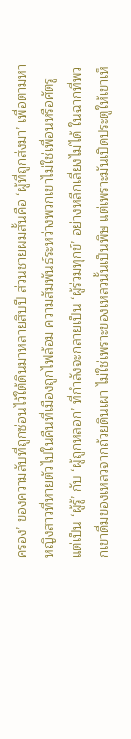ครอง’ ของความลับที่ถูกซ่อนไว้ใต้ดินมาหลายสิบปี ส่วนชายผมสั้นคือ ‘ผู้ที่ถูกส่งมา’ เพื่อตามหาหญิงสาวที่หายตัวไปในคืนที่เมืองถูกไฟล้อม ความสัมพันธ์ระหว่างพวกเขาไม่ใช่เพื่อนหรือศัตรู แต่เป็น ‘ผู้รู้’ กับ ‘ผู้ถูกหลอก’ ที่กำลังจะกลายเป็น ‘ผู้ร่วมทุกข์’ อย่างหลีกเลี่ยงไม่ได้ ในฉากที่พวกเขาดื่มของเหลวจากถ้วยดินเผา ไม่ใช่เพราะของเหลวนั้นเป็นพิษ แต่เพราะมันเปิดประตูให้เขาเห็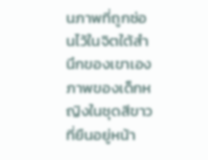นภาพที่ถูกซ่อนไว้ในจิตใต้สำนึกของเขาเอง ภาพของเด็กหญิงในชุดสีขาวที่ยืนอยู่หน้า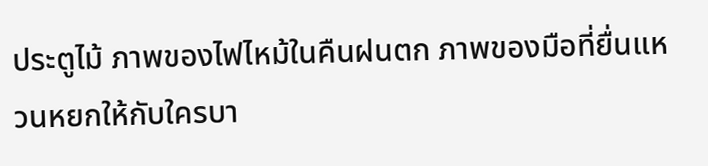ประตูไม้ ภาพของไฟไหม้ในคืนฝนตก ภาพของมือที่ยื่นแหวนหยกให้กับใครบา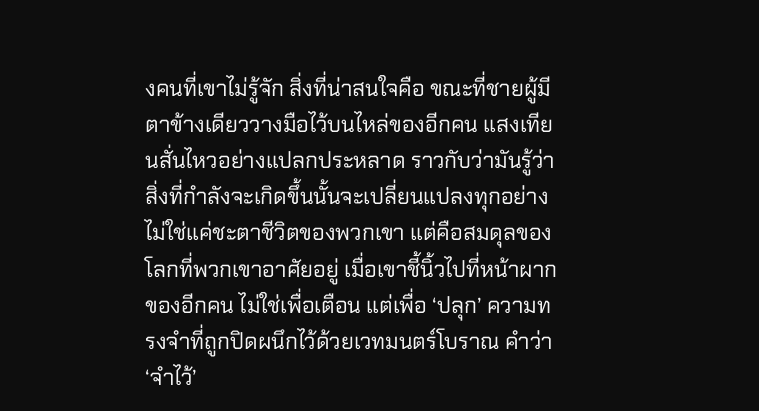งคนที่เขาไม่รู้จัก สิ่งที่น่าสนใจคือ ขณะที่ชายผู้มีตาข้างเดียววางมือไว้บนไหล่ของอีกคน แสงเทียนสั่นไหวอย่างแปลกประหลาด ราวกับว่ามันรู้ว่าสิ่งที่กำลังจะเกิดขึ้นนั้นจะเปลี่ยนแปลงทุกอย่าง ไม่ใช่แค่ชะตาชีวิตของพวกเขา แต่คือสมดุลของโลกที่พวกเขาอาศัยอยู่ เมื่อเขาชี้นิ้วไปที่หน้าผากของอีกคน ไม่ใช่เพื่อเตือน แต่เพื่อ ‘ปลุก’ ความทรงจำที่ถูกปิดผนึกไว้ด้วยเวทมนตร์โบราณ คำว่า ‘จำไว้’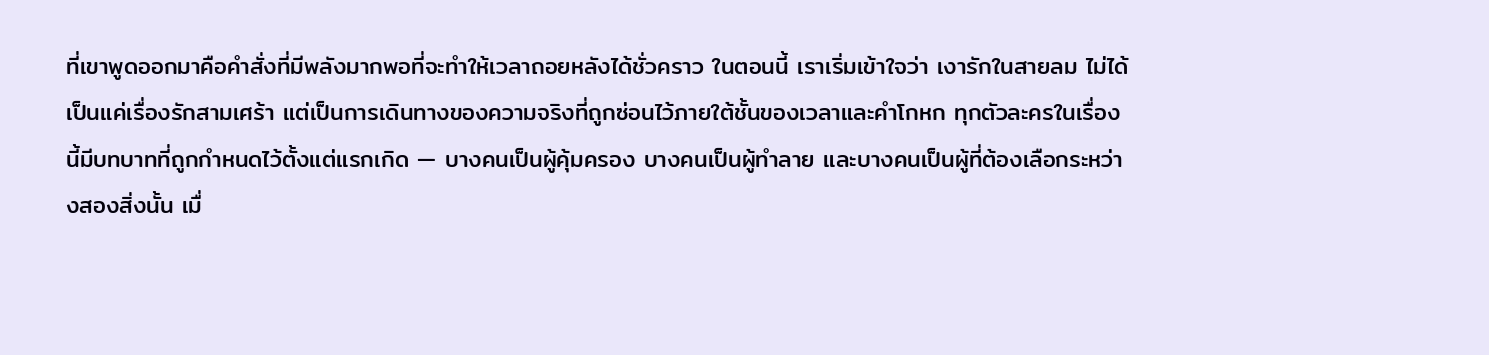ที่เขาพูดออกมาคือคำสั่งที่มีพลังมากพอที่จะทำให้เวลาถอยหลังได้ชั่วคราว ในตอนนี้ เราเริ่มเข้าใจว่า เงารักในสายลม ไม่ได้เป็นแค่เรื่องรักสามเศร้า แต่เป็นการเดินทางของความจริงที่ถูกซ่อนไว้ภายใต้ชั้นของเวลาและคำโกหก ทุกตัวละครในเรื่องนี้มีบทบาทที่ถูกกำหนดไว้ตั้งแต่แรกเกิด — บางคนเป็นผู้คุ้มครอง บางคนเป็นผู้ทำลาย และบางคนเป็นผู้ที่ต้องเลือกระหว่างสองสิ่งนั้น เมื่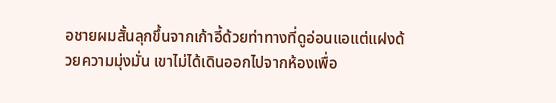อชายผมสั้นลุกขึ้นจากเก้าอี้ด้วยท่าทางที่ดูอ่อนแอแต่แฝงด้วยความมุ่งมั่น เขาไม่ได้เดินออกไปจากห้องเพื่อ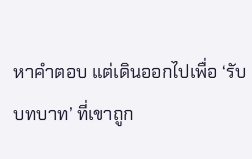หาคำตอบ แต่เดินออกไปเพื่อ ‘รับบทบาท’ ที่เขาถูก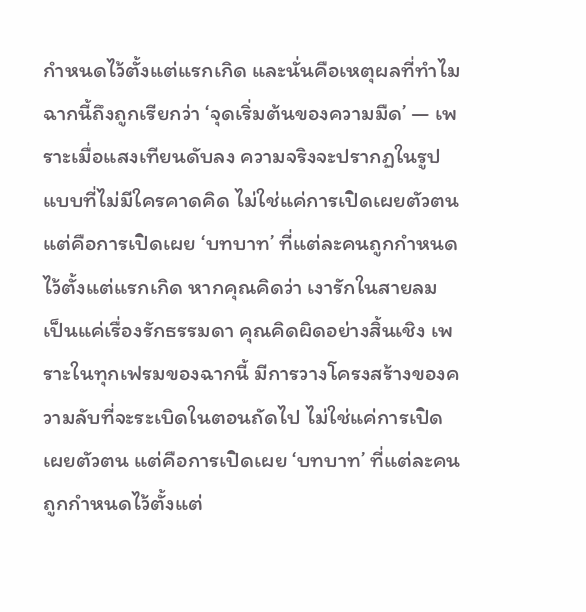กำหนดไว้ตั้งแต่แรกเกิด และนั่นคือเหตุผลที่ทำไมฉากนี้ถึงถูกเรียกว่า ‘จุดเริ่มต้นของความมืด’ — เพราะเมื่อแสงเทียนดับลง ความจริงจะปรากฏในรูปแบบที่ไม่มีใครคาดคิด ไม่ใช่แค่การเปิดเผยตัวตน แต่คือการเปิดเผย ‘บทบาท’ ที่แต่ละคนถูกกำหนดไว้ตั้งแต่แรกเกิด หากคุณคิดว่า เงารักในสายลม เป็นแค่เรื่องรักธรรมดา คุณคิดผิดอย่างสิ้นเชิง เพราะในทุกเฟรมของฉากนี้ มีการวางโครงสร้างของความลับที่จะระเบิดในตอนถัดไป ไม่ใช่แค่การเปิดเผยตัวตน แต่คือการเปิดเผย ‘บทบาท’ ที่แต่ละคนถูกกำหนดไว้ตั้งแต่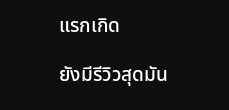แรกเกิด

ยังมีรีวิวสุดมัน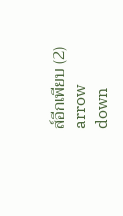ส์อีกเพียบ (2)
arrow down